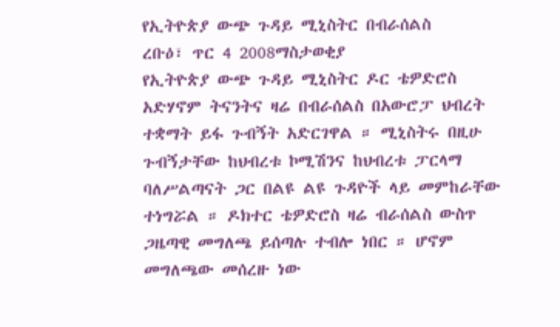የኢትዮጵያ ውጭ ጉዳይ ሚኒስትር በብራሰልስ
ረቡዕ፣ ጥር 4 2008ማስታወቂያ
የኢትዮጵያ ውጭ ጉዳይ ሚኒስትር ዶር ቴዎድሮስ አድሃኖም ትናንትና ዛሬ በብራሰልስ በአውሮፓ ህብረት ተቋማት ይፋ ጉብኝት አድርገዋል ። ሚኒስትሩ በዚሁ ጉብኝታቸው ከህብረቱ ኮሚሽንና ከህብረቱ ፓርላማ ባለሥልጣናት ጋር በልዩ ልዩ ጉዳዮች ላይ መምከራቸው ተነግሯል ። ዶክተር ቴዎድሮስ ዛሬ ብራሰልስ ውስጥ ጋዜጣዊ መግለጫ ይሰጣሉ ተብሎ ነበር ። ሆኖም መግለጫው መሰረዙ ነው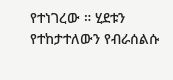የተነገረው ። ሂደቱን የተከታተለውን የብራሰልሱ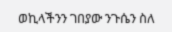ወኪላችንን ገበያው ንጉሴን ስለ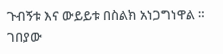ጉብኝቱ እና ውይይቱ በስልክ አነጋግነዋል ።
ገበያው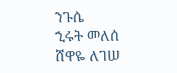ንጉሴ
ኂሩት መለሰ
ሸዋዬ ለገሠ